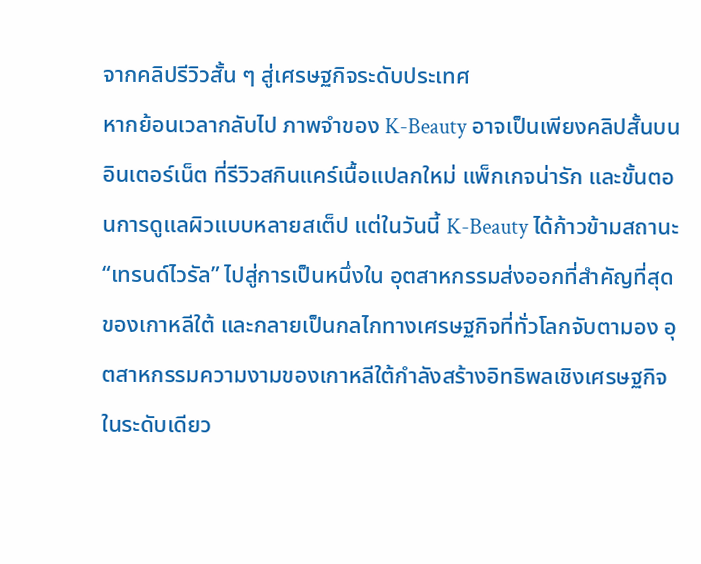จากคลิปรีวิวสั้น ๆ สู่เศรษฐกิจระดับประเทศ
หากย้อนเวลากลับไป ภาพจำของ K-Beauty อาจเป็นเพียงคลิปสั้นบนอินเตอร์เน็ต ที่รีวิวสกินแคร์เนื้อแปลกใหม่ แพ็กเกจน่ารัก และขั้นตอนการดูแลผิวแบบหลายสเต็ป แต่ในวันนี้ K-Beauty ได้ก้าวข้ามสถานะ “เทรนด์ไวรัล” ไปสู่การเป็นหนึ่งใน อุตสาหกรรมส่งออกที่สำคัญที่สุดของเกาหลีใต้ และกลายเป็นกลไกทางเศรษฐกิจที่ทั่วโลกจับตามอง อุตสาหกรรมความงามของเกาหลีใต้กำลังสร้างอิทธิพลเชิงเศรษฐกิจในระดับเดียว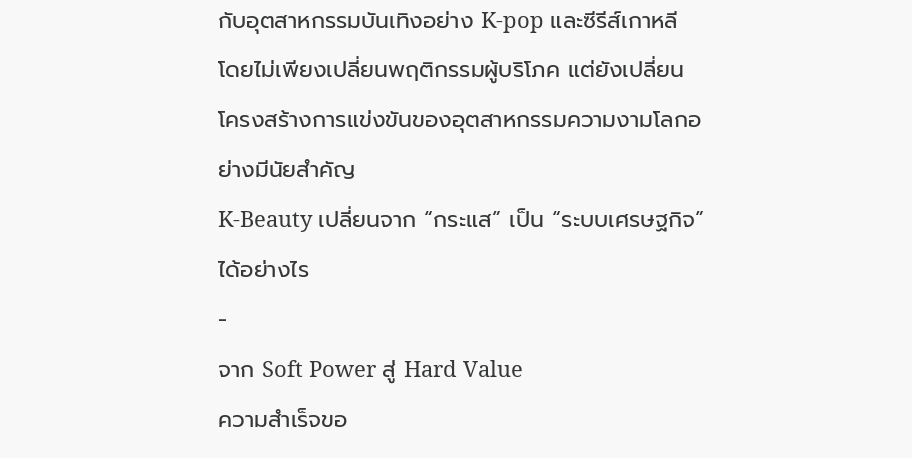กับอุตสาหกรรมบันเทิงอย่าง K-pop และซีรีส์เกาหลี โดยไม่เพียงเปลี่ยนพฤติกรรมผู้บริโภค แต่ยังเปลี่ยนโครงสร้างการแข่งขันของอุตสาหกรรมความงามโลกอย่างมีนัยสำคัญ
K-Beauty เปลี่ยนจาก “กระแส” เป็น “ระบบเศรษฐกิจ” ได้อย่างไร
-
จาก Soft Power สู่ Hard Value
ความสำเร็จขอ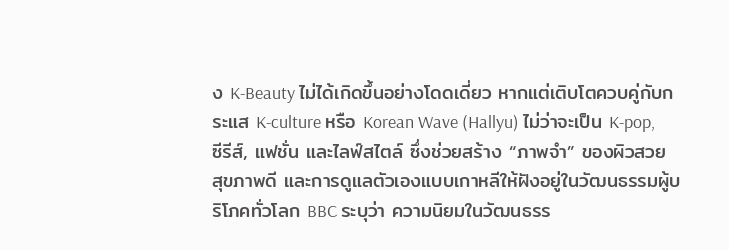ง K-Beauty ไม่ได้เกิดขึ้นอย่างโดดเดี่ยว หากแต่เติบโตควบคู่กับกระแส K-culture หรือ Korean Wave (Hallyu) ไม่ว่าจะเป็น K-pop, ซีรีส์, แฟชั่น และไลฟ์สไตล์ ซึ่งช่วยสร้าง “ภาพจำ” ของผิวสวย สุขภาพดี และการดูแลตัวเองแบบเกาหลีให้ฝังอยู่ในวัฒนธรรมผู้บริโภคทั่วโลก BBC ระบุว่า ความนิยมในวัฒนธรร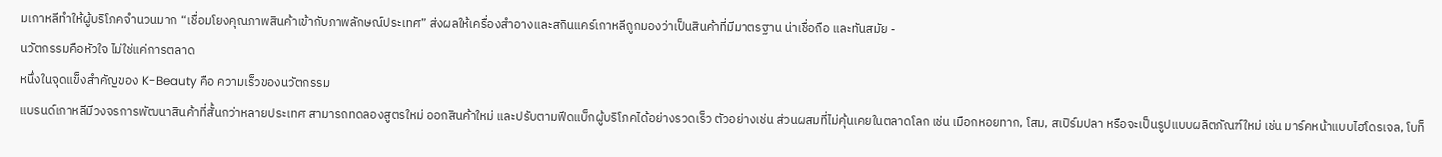มเกาหลีทำให้ผู้บริโภคจำนวนมาก “เชื่อมโยงคุณภาพสินค้าเข้ากับภาพลักษณ์ประเทศ” ส่งผลให้เครื่องสำอางและสกินแคร์เกาหลีถูกมองว่าเป็นสินค้าที่มีมาตรฐาน น่าเชื่อถือ และทันสมัย -
นวัตกรรมคือหัวใจ ไม่ใช่แค่การตลาด
หนึ่งในจุดแข็งสำคัญของ K-Beauty คือ ความเร็วของนวัตกรรม
แบรนด์เกาหลีมีวงจรการพัฒนาสินค้าที่สั้นกว่าหลายประเทศ สามารถทดลองสูตรใหม่ ออกสินค้าใหม่ และปรับตามฟีดแบ็กผู้บริโภคได้อย่างรวดเร็ว ตัวอย่างเช่น ส่วนผสมที่ไม่คุ้นเคยในตลาดโลก เช่น เมือกหอยทาก, โสม, สเปิร์มปลา หรือจะเป็นรูปแบบผลิตภัณฑ์ใหม่ เช่น มาร์คหน้าแบบไฮโดรเจล, โบท็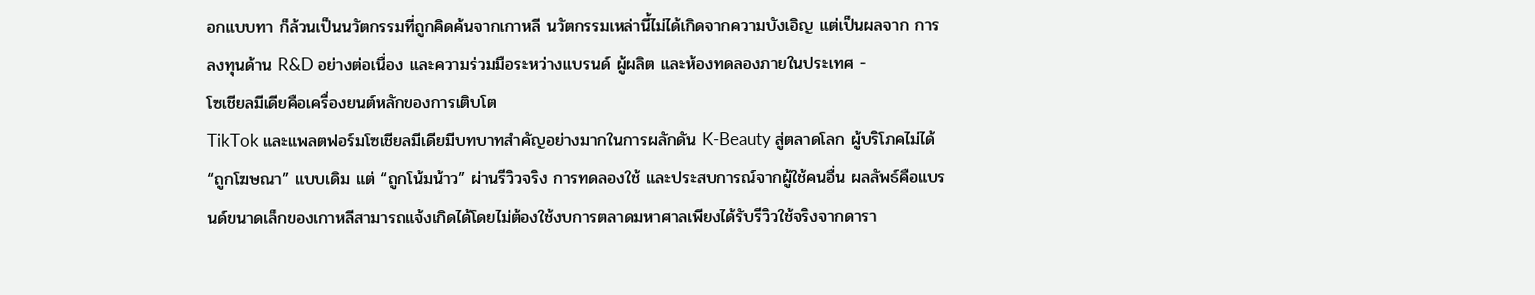อกแบบทา ก็ล้วนเป็นนวัตกรรมที่ถูกคิดค้นจากเกาหลี นวัตกรรมเหล่านี้ไม่ได้เกิดจากความบังเอิญ แต่เป็นผลจาก การลงทุนด้าน R&D อย่างต่อเนื่อง และความร่วมมือระหว่างแบรนด์ ผู้ผลิต และห้องทดลองภายในประเทศ -
โซเชียลมีเดียคือเครื่องยนต์หลักของการเติบโต
TikTok และแพลตฟอร์มโซเชียลมีเดียมีบทบาทสำคัญอย่างมากในการผลักดัน K-Beauty สู่ตลาดโลก ผู้บริโภคไม่ได้ “ถูกโฆษณา” แบบเดิม แต่ “ถูกโน้มน้าว” ผ่านรีวิวจริง การทดลองใช้ และประสบการณ์จากผู้ใช้คนอื่น ผลลัพธ์คือแบรนด์ขนาดเล็กของเกาหลีสามารถแจ้งเกิดได้โดยไม่ต้องใช้งบการตลาดมหาศาลเพียงได้รับรีวิวใช้จริงจากดารา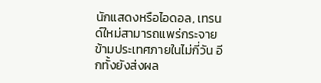นักแสดงหรือไอดอล, เทรนด์ใหม่สามารถแพร่กระจายข้ามประเทศภายในไม่กี่วัน อีกทั้งยังส่งผล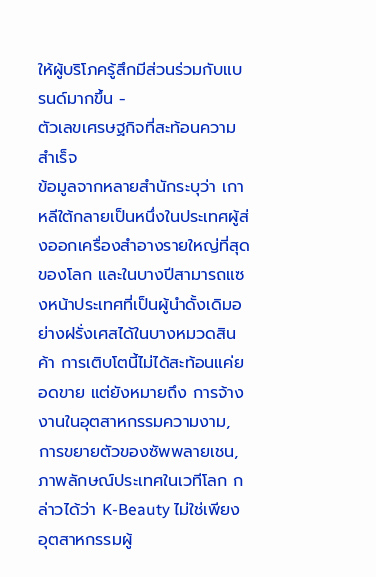ให้ผู้บริโภครู้สึกมีส่วนร่วมกับแบรนด์มากขึ้น -
ตัวเลขเศรษฐกิจที่สะท้อนความสำเร็จ
ข้อมูลจากหลายสำนักระบุว่า เกาหลีใต้กลายเป็นหนึ่งในประเทศผู้ส่งออกเครื่องสำอางรายใหญ่ที่สุดของโลก และในบางปีสามารถแซงหน้าประเทศที่เป็นผู้นำดั้งเดิมอย่างฝรั่งเศสได้ในบางหมวดสินค้า การเติบโตนี้ไม่ได้สะท้อนแค่ยอดขาย แต่ยังหมายถึง การจ้างงานในอุตสาหกรรมความงาม, การขยายตัวของซัพพลายเชน, ภาพลักษณ์ประเทศในเวทีโลก กล่าวได้ว่า K-Beauty ไม่ใช่เพียงอุตสาหกรรมผู้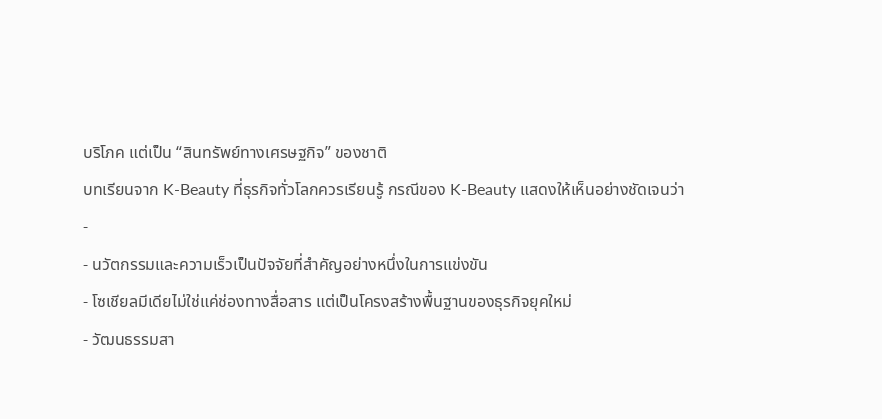บริโภค แต่เป็น “สินทรัพย์ทางเศรษฐกิจ” ของชาติ
บทเรียนจาก K-Beauty ที่ธุรกิจทั่วโลกควรเรียนรู้ กรณีของ K-Beauty แสดงให้เห็นอย่างชัดเจนว่า
-
- นวัตกรรมและความเร็วเป็นปัจจัยที่สำคัญอย่างหนึ่งในการแข่งขัน
- โซเชียลมีเดียไม่ใช่แค่ช่องทางสื่อสาร แต่เป็นโครงสร้างพื้นฐานของธุรกิจยุคใหม่
- วัฒนธรรมสา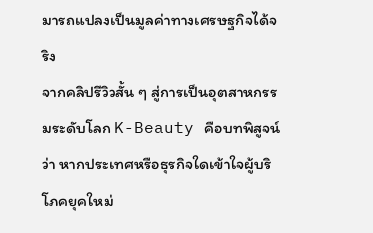มารถแปลงเป็นมูลค่าทางเศรษฐกิจได้จริง
จากคลิปรีวิวสั้น ๆ สู่การเป็นอุตสาหกรรมระดับโลก K-Beauty คือบทพิสูจน์ว่า หากประเทศหรือธุรกิจใดเข้าใจผู้บริโภคยุคใหม่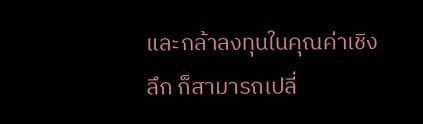และกล้าลงทุนในคุณค่าเชิงลึก ก็สามารถเปลี่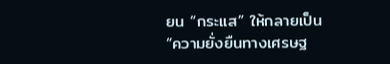ยน “กระแส” ให้กลายเป็น “ความยั่งยืนทางเศรษฐ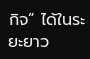กิจ” ได้ในระยะยาว